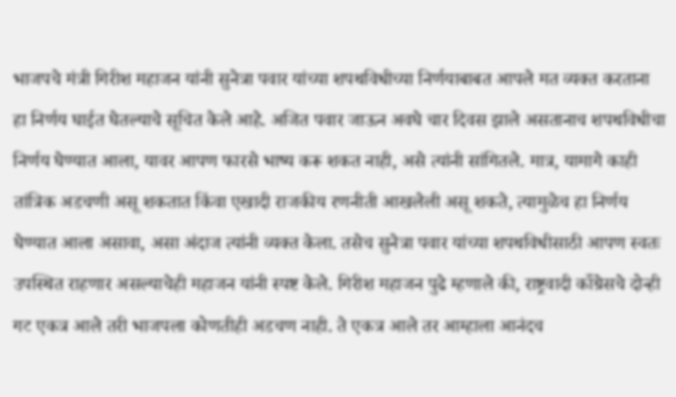भाजपचे मंत्री गिरीश महाजन यांनी सुनेत्रा पवार यांच्या शपथविधीच्या निर्णयाबाबत आपले मत व्यक्त करताना हा निर्णय घाईत घेतल्याचे सूचित केले आहे. अजित पवार जाऊन अवघे चार दिवस झाले असतानाच शपथविधीचा निर्णय घेण्यात आला, यावर आपण फारसे भाष्य करू शकत नाही, असे त्यांनी सांगितले. मात्र, यामागे काही तांत्रिक अडचणी असू शकतात किंवा एखादी राजकीय रणनीती आखलेली असू शकते, त्यामुळेच हा निर्णय घेण्यात आला असावा, असा अंदाज त्यांनी व्यक्त केला. तसेच सुनेत्रा पवार यांच्या शपथविधीसाठी आपण स्वतः उपस्थित राहणार असल्याचेही महाजन यांनी स्पष्ट केले. गिरीश महाजन पुढे म्हणाले की, राष्ट्रवादी काँग्रेसचे दोन्ही गट एकत्र आले तरी भाजपला कोणतीही अडचण नाही. ते एकत्र आले तर आम्हाला आनंदच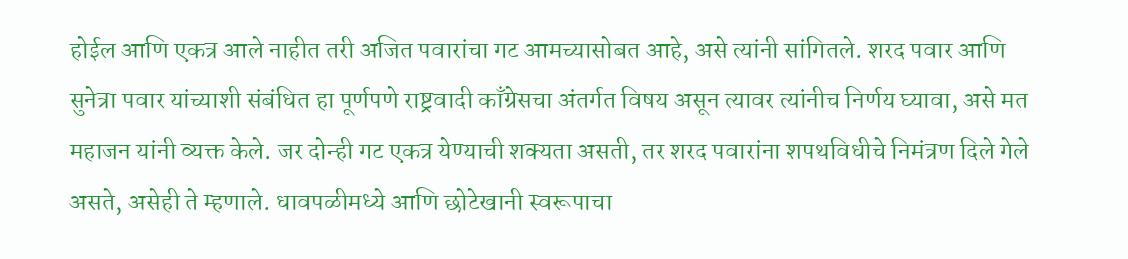होईल आणि एकत्र आले नाहीत तरी अजित पवारांचा गट आमच्यासोबत आहे, असे त्यांनी सांगितले. शरद पवार आणि सुनेत्रा पवार यांच्याशी संबंधित हा पूर्णपणे राष्ट्रवादी काँग्रेसचा अंतर्गत विषय असून त्यावर त्यांनीच निर्णय घ्यावा, असे मत महाजन यांनी व्यक्त केले. जर दोन्ही गट एकत्र येण्याची शक्यता असती, तर शरद पवारांना शपथविधीचे निमंत्रण दिले गेले असते, असेही ते म्हणाले. धावपळीमध्ये आणि छोटेखानी स्वरूपाचा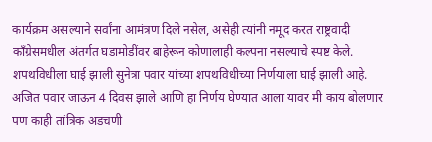कार्यक्रम असल्याने सर्वांना आमंत्रण दिले नसेल, असेही त्यांनी नमूद करत राष्ट्रवादी काँग्रेसमधील अंतर्गत घडामोडींवर बाहेरून कोणालाही कल्पना नसल्याचे स्पष्ट केले. शपथविधीला घाई झाली सुनेत्रा पवार यांच्या शपथविधीच्या निर्णयाला घाई झाली आहे. अजित पवार जाऊन 4 दिवस झाले आणि हा निर्णय घेण्यात आला यावर मी काय बोलणार पण काही तांत्रिक अडचणी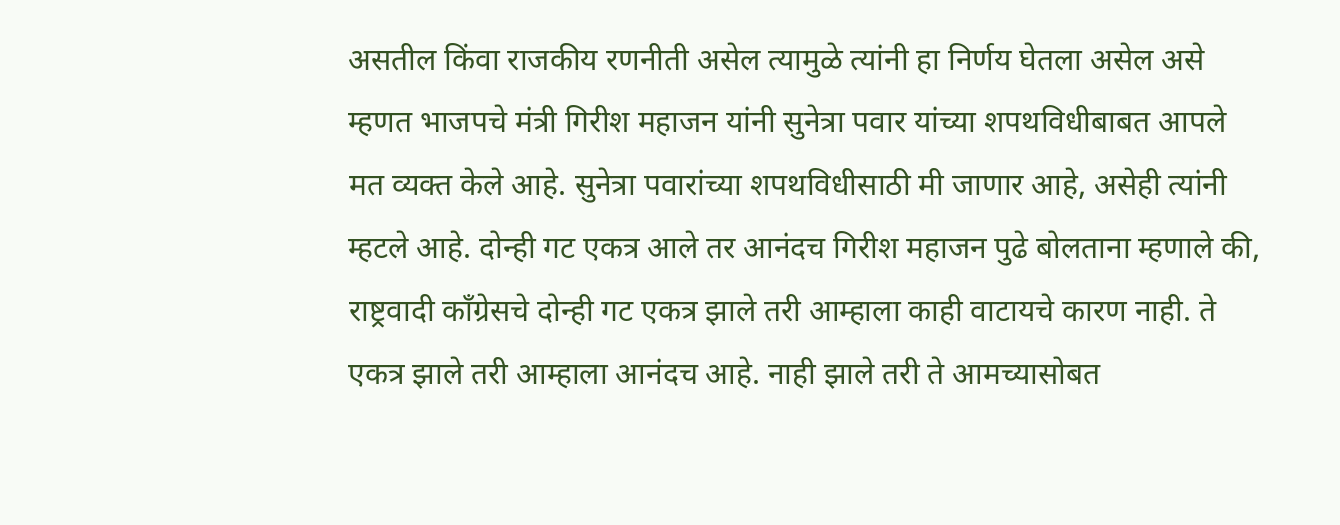असतील किंवा राजकीय रणनीती असेल त्यामुळे त्यांनी हा निर्णय घेतला असेल असे म्हणत भाजपचे मंत्री गिरीश महाजन यांनी सुनेत्रा पवार यांच्या शपथविधीबाबत आपले मत व्यक्त केले आहे. सुनेत्रा पवारांच्या शपथविधीसाठी मी जाणार आहे, असेही त्यांनी म्हटले आहे. दोन्ही गट एकत्र आले तर आनंदच गिरीश महाजन पुढे बोलताना म्हणाले की, राष्ट्रवादी काँग्रेसचे दोन्ही गट एकत्र झाले तरी आम्हाला काही वाटायचे कारण नाही. ते एकत्र झाले तरी आम्हाला आनंदच आहे. नाही झाले तरी ते आमच्यासोबत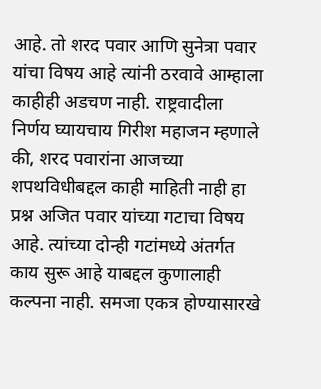आहे. तो शरद पवार आणि सुनेत्रा पवार यांचा विषय आहे त्यांनी ठरवावे आम्हाला काहीही अडचण नाही. राष्ट्रवादीला निर्णय घ्यायचाय गिरीश महाजन म्हणाले की, शरद पवारांना आजच्या शपथविधीबद्दल काही माहिती नाही हा प्रश्न अजित पवार यांच्या गटाचा विषय आहे. त्यांच्या दोन्ही गटांमध्ये अंतर्गत काय सुरू आहे याबद्दल कुणालाही कल्पना नाही. समजा एकत्र होण्यासारखे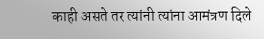काही असते तर त्यांनी त्यांना आमंत्रण दिले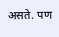असते. पण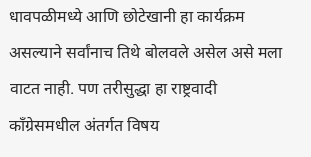धावपळीमध्ये आणि छोटेखानी हा कार्यक्रम असल्याने सर्वांनाच तिथे बोलवले असेल असे मला वाटत नाही. पण तरीसुद्धा हा राष्ट्रवादी काँग्रेसमधील अंतर्गत विषय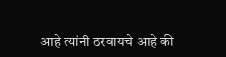आहे त्यांनी ठरवायचे आहे की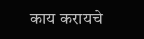काय करायचे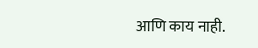आणि काय नाही.